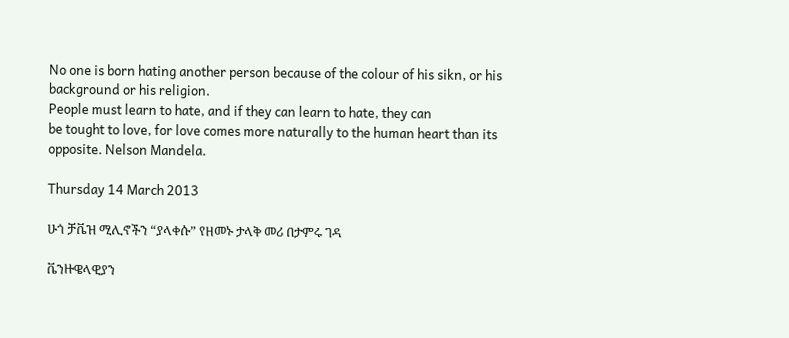No one is born hating another person because of the colour of his sikn, or his background or his religion.
People must learn to hate, and if they can learn to hate, they can
be tought to love, for love comes more naturally to the human heart than its opposite. Nelson Mandela.

Thursday 14 March 2013

ሁጎ ቻቬዝ ሚሊኖችን “ያላቀሱ” የዘመኑ ታላቅ መሪ በታምሩ ገዳ

ቬንዙዌላዊያን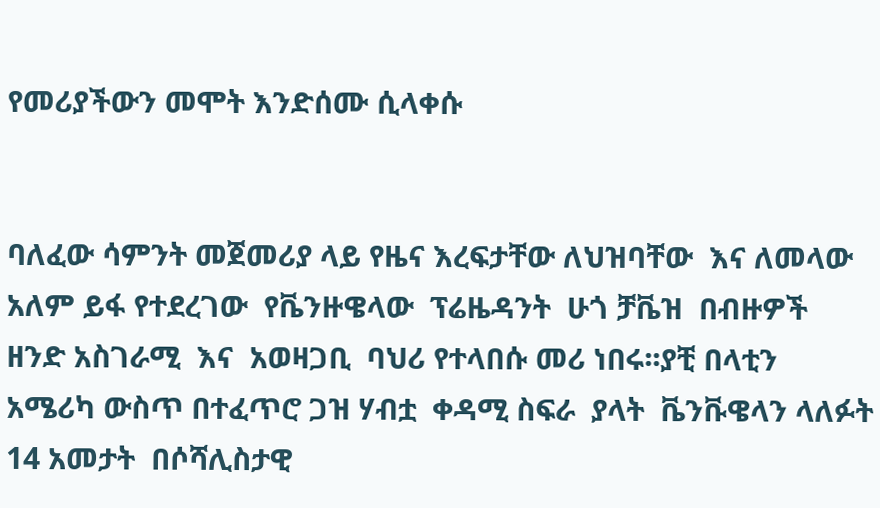የመሪያችውን መሞት እንድሰሙ ሲላቀሱ


ባለፈው ሳምንት መጀመሪያ ላይ የዜና እረፍታቸው ለህዝባቸው  እና ለመላው  አለም ይፋ የተደረገው  የቬንዙዌላው  ፕሬዜዳንት  ሁጎ ቻቬዝ  በብዙዎች ዘንድ አስገራሚ  እና  አወዛጋቢ  ባህሪ የተላበሱ መሪ ነበሩ፡፡ያቺ በላቲን አሜሪካ ውስጥ በተፈጥሮ ጋዝ ሃብቷ  ቀዳሚ ስፍራ  ያላት  ቬንቩዌላን ላለፉት 14 አመታት  በሶሻሊስታዊ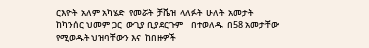ርእዮት  አለም አካሄድ  የመሯት  ቻቬዝ  ላለፉት  ሁለት  አመታት  ከካንሰር ህመም ጋር  ውጊያ ቢያደርጉም    በተወለዱ  በ58 አመታቸው  የሚወዱት ህዝባቸውን እና  ከበዙዎች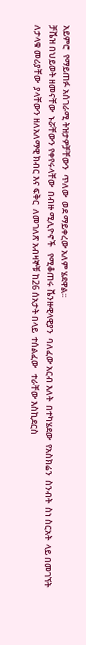አይምሮ  የማይጠፉ አሰገራሚ ትዝታዎቻቸውን  ጥለው  ወደ ማይቀረው አለም ሄደዋል፡፡
ቻቬዝ በህይወት ዘመናቸው  ኑሯቸውን የቀየሩላቸው  በብዙ ሚሊዮኖች   የሚቆጠሩ ቬንዙዊላዊያን  ባለፈው አርብ እለት  በተካሄደው  የአስክሬን  ስንብት  ስነ ስርአት  ላይ በመገኘት  ለታላቁ መሪያቸው  ያላቸውን ዘለአለማዊ ክብር እና ፍቅር  ለመገለጽ አብዛኞቹ ከ26 ሰአታት በላይ  ተሰልፈው   ተራቸው እስኪደርስ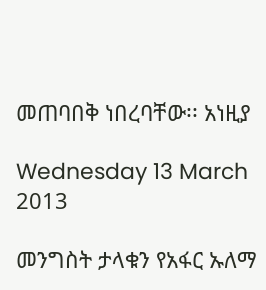መጠባበቅ ነበረባቸው፡፡ አነዚያ

Wednesday 13 March 2013

መንግስት ታላቁን የአፋር ኡለማ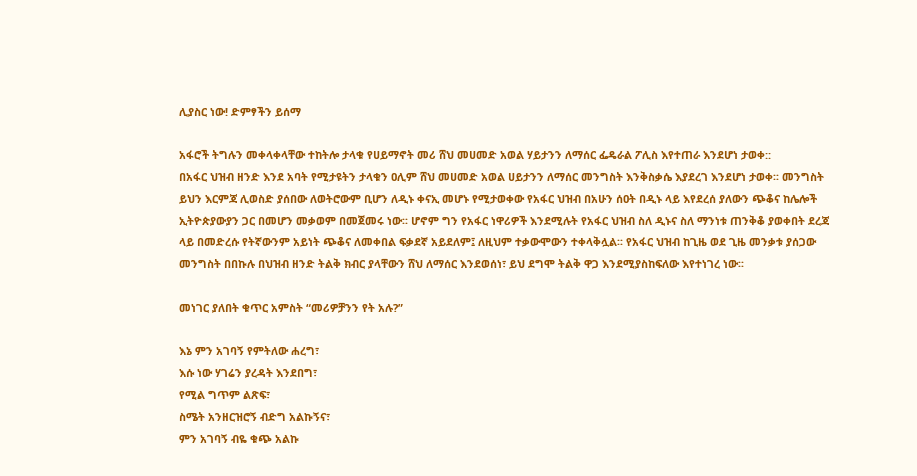ሊያስር ነው! ድምፃችን ይሰማ

አፋሮች ትግሉን መቀላቀላቸው ተከትሎ ታላቁ የሀይማኖት መሪ ሸህ መሀመድ አወል ሃይታንን ለማሰር ፌዴራል ፖሊስ እየተጠራ እንደሆነ ታወቀ::
በአፋር ህዝብ ዘንድ እንደ አባት የሚታዩትን ታላቁን ዐሊም ሸህ መሀመድ አወል ሀይታንን ለማሰር መንግስት እንቅስቃሴ እያደረገ እንደሆነ ታወቀ፡፡ መንግስት ይህን እርምጃ ሊወስድ ያሰበው ለወትሮውም ቢሆን ለዲኑ ቀናኢ መሆኑ የሚታወቀው የአፋር ህዝብ በአሁን ሰዐት በዲኑ ላይ እየደረሰ ያለውን ጭቆና ከሌሎች ኢትዮጵያውያን ጋር በመሆን መቃወም በመጀመሩ ነው፡፡ ሆኖም ግን የአፋር ነዋሪዎች እንደሚሉት የአፋር ህዝብ ስለ ዲኑና ስለ ማንነቱ ጠንቅቆ ያወቀበት ደረጃ ላይ በመድረሱ የትኛውንም አይነት ጭቆና ለመቀበል ፍቃደኛ አይደለም፤ ለዚህም ተቃውሞውን ተቀላቅሏል፡፡ የአፋር ህዝብ ከጊዜ ወደ ጊዜ መንቃቱ ያሰጋው መንግስት በበኩሉ በህዝብ ዘንድ ትልቅ ክብር ያላቸውን ሸህ ለማሰር እንደወሰነ፣ ይህ ደግሞ ትልቅ ዋጋ እንደሚያስከፍለው እየተነገረ ነው፡፡

መነገር ያለበት ቁጥር አምስት “መሪዎቻንን የት አሉ?”

እኔ ምን አገባኝ የምትለው ሐረግ፣
እሱ ነው ሃገሬን ያረዳት እንደበግ፣
የሚል ግጥም ልጽፍ፣
ስሜት አንዘርዝሮኝ ብድግ አልኩኝና፣
ምን አገባኝ ብዬ ቁጭ አልኩ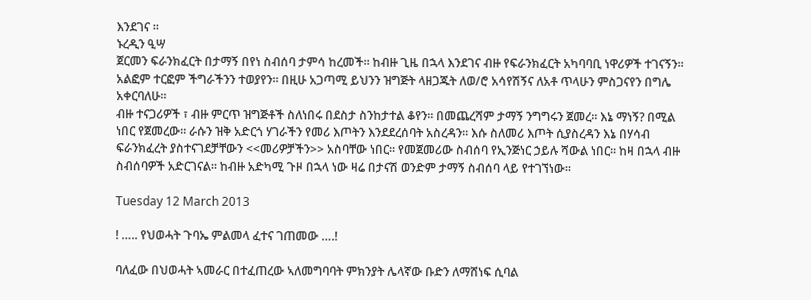እንደገና ።
ኑረዲን ዒሣ
ጀርመን ፍራንክፈርት በታማኝ በየነ ስብሰባ ታምሳ ከረመች። ከብዙ ጊዜ በኋላ እንደገና ብዙ የፍራንክፈርት አካባባቢ ነዋሪዎች ተገናኝን። አልፎም ተርፎም ችግራችንን ተወያየን። በዚሁ አጋጣሚ ይህንን ዝግጅት ላዘጋጁት ለወ/ሮ አሳየሽኝና ለአቶ ጥላሁን ምስጋናየን በግሌ አቀርባለሁ።
ብዙ ተናጋሪዎች ፣ ብዙ ምርጥ ዝግጅቶች ስለነበሩ በደስታ ስንከታተል ቆየን። በመጨረሻም ታማኝ ንግግሩን ጀመረ። እኔ ማነኝ? በሚል ነበር የጀመረው። ራሱን ዝቅ አድርጎ ሃገራችን የመሪ እጦትን እንደደረሰባት አስረዳን። እሱ ስለመሪ እጦት ሲያስረዳን እኔ በሃሳብ ፍራንክፈረት ያስተናገደቻቸውን <<መሪዎቻችን>> አስባቸው ነበር። የመጀመሪው ስብሰባ የኢንጅነር ኃይሉ ሻውል ነበር። ከዛ በኋላ ብዙ ስብሰባዎች አድርገናል። ከብዙ አድካሚ ጉዞ በኋላ ነው ዛሬ በታናሽ ወንድም ታማኝ ስብሰባ ላይ የተገኘነው።

Tuesday 12 March 2013

! ….. የህወሓት ጉባኤ ምልመላ ፈተና ገጠመው ….!

ባለፈው በህወሓት ኣመራር በተፈጠረው ኣለመግባባት ምክንያት ሌላኛው ቡድን ለማሸነፍ ሲባል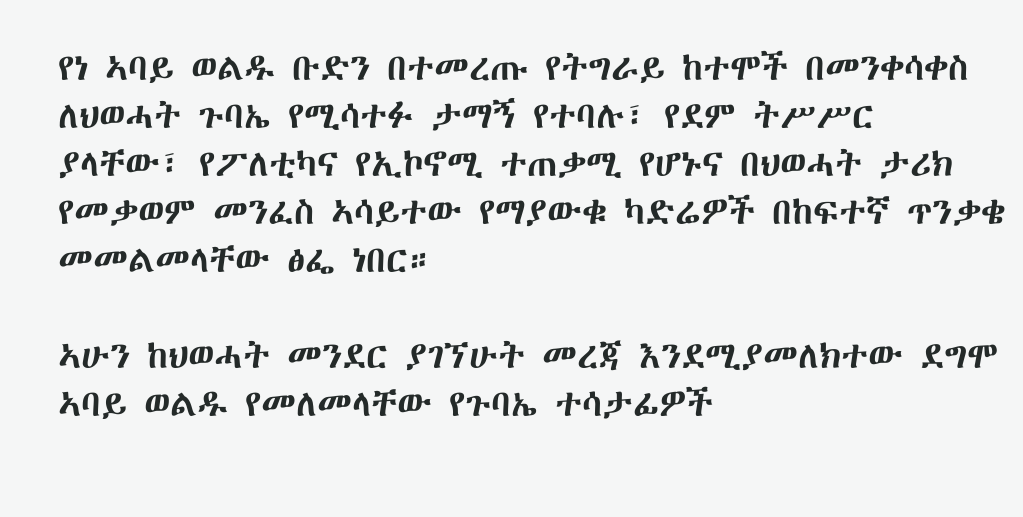የነ ኣባይ ወልዱ ቡድን በተመረጡ የትግራይ ከተሞች በመንቀሳቀስ ለህወሓት ጉባኤ የሚሳተፉ ታማኝ የተባሉ፣ የደም ትሥሥር ያላቸው፣ የፖለቲካና የኢኮኖሚ ተጠቃሚ የሆኑና በህወሓት ታሪክ የመቃወም መንፈስ ኣሳይተው የማያውቁ ካድሬዎች በከፍተኛ ጥንቃቄ መመልመላቸው ፅፌ ነበር።

ኣሁን ከህወሓት መንደር ያገኘሁት መረጃ እንደሚያመለክተው ደግሞ ኣባይ ወልዱ የመለመላቸው የጉባኤ ተሳታፊዎች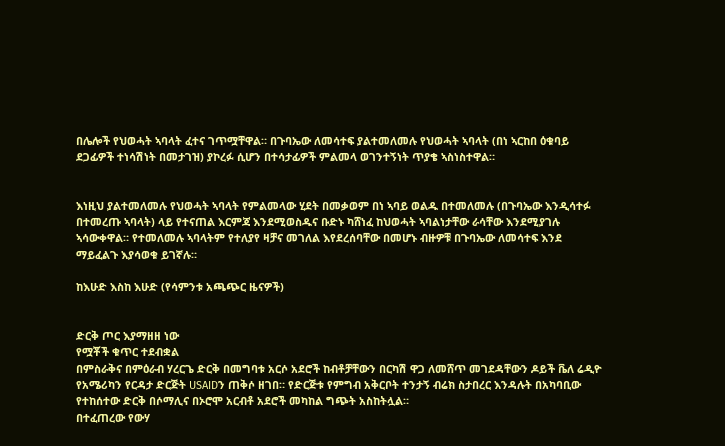በሌሎች የህወሓት ኣባላት ፈተና ገጥሟቸዋል። በጉባኤው ለመሳተፍ ያልተመለመሉ የህወሓት ኣባላት (በነ ኣርከበ ዕቁባይ ደጋፊዎች ተነሳሽነት በመታገዝ) ያኮረፉ ሲሆን በተሳታፊዎች ምልመላ ወገንተኝነት ጥያቄ ኣስነስተዋል።


እነዚህ ያልተመለመሉ የህወሓት ኣባላት የምልመላው ሂደት በመቃወም በነ ኣባይ ወልዱ በተመለመሉ (በጉባኤው እንዲሳተፉ በተመረጡ ኣባላት) ላይ የተናጠል እርምጃ እንደሚወስዱና ቡድኑ ካሸነፈ ከህወሓት ኣባልነታቸው ራሳቸው እንደሚያገሉ ኣሳውቀዋል። የተመለመሉ ኣባላትም የተለያየ ዛቻና መገለል እየደረሰባቸው በመሆኑ ብዙዎቹ በጉባኤው ለመሳተፍ እንደ ማይፈልጉ እያሳወቁ ይገኛሉ።

ከእሁድ እስከ እሁድ (የሳምንቱ አጫጭር ዜናዎች)


ድርቅ ጦር እያማዘዘ ነው
የሟቾች ቁጥር ተደብቋል
በምስራቅና በምዕራብ ሃረርጌ ድርቅ በመግባቱ አርሶ አደሮች ከብቶቻቸውን በርካሽ ዋጋ ለመሸጥ መገደዳቸውን ዶይች ቬለ ሬዲዮ የአሜሪካን የርዳታ ድርጅት USAIDን ጠቅሶ ዘገበ። የድርጅቱ የምግብ አቅርቦት ተንታኝ ብሬክ ስታበረር እንዳሉት በአካባቢው የተከሰተው ድርቅ በሶማሊና በኦሮሞ አርብቶ አደሮች መካከል ግጭት አስከትሏል።
በተፈጠረው የውሃ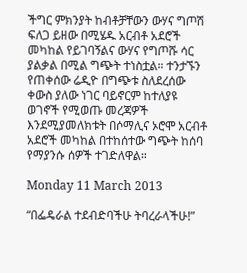ችግር ምክንያት ከብቶቻቸውን ውሃና ግጦሽ ፍለጋ ይዘው በሚሄዱ አርብቶ አደሮች መካከል የይገባኝልና ውሃና የግጦሹ ሳር ያልቃል በሚል ግጭት ተነስቷል። ተንታኙን የጠቀሰው ሬዲዮ በግጭቱ ስለደረሰው ቀውስ ያለው ነገር ባይኖርም ከተለያዩ ወገኖች የሚወጡ መረጃዎች እንደሚያመለክቱት በሶማሊና ኦሮሞ አርብቶ አደሮች መካከል በተከሰተው ግጭት ከሰባ የማያንሱ ሰዎች ተገድለዋል።

Monday 11 March 2013

“በፌዴራል ተደብድባችሁ ትባረራላችሁ!”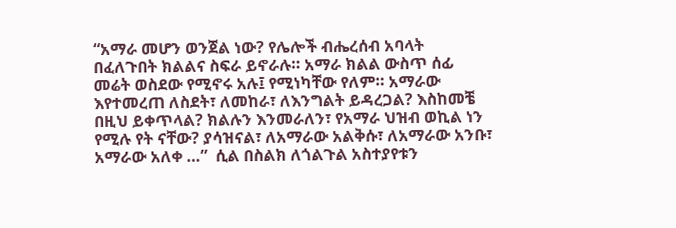“አማራ መሆን ወንጀል ነው? የሌሎች ብሔረሰብ አባላት በፈለጉበት ክልልና ስፍራ ይኖራሉ። አማራ ክልል ውስጥ ሰፊ መሬት ወስደው የሚኖሩ አሉ፤ የሚነካቸው የለም። አማራው እየተመረጠ ለስደት፣ ለመከራ፣ ለእንግልት ይዳረጋል? እስከመቼ በዚህ ይቀጥላል? ክልሉን እንመራለን፣ የአማራ ህዝብ ወኪል ነን የሚሉ የት ናቸው? ያሳዝናል፣ ለአማራው አልቅሱ፣ ለአማራው አንቡ፣ አማራው አለቀ …”  ሲል በስልክ ለጎልጉል አስተያየቱን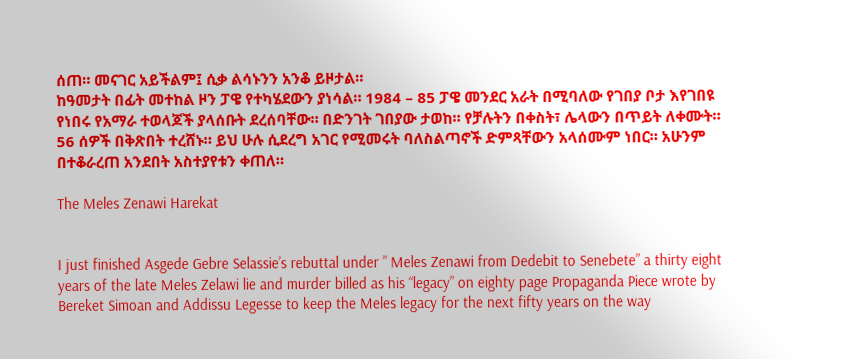ሰጠ። መናገር አይችልም፤ ሲቃ ልሳኑንን አንቆ ይዞታል።
ከዓመታት በፊት መተከል ዞን ፓዌ የተካሄደውን ያነሳል። 1984 – 85 ፓዌ መንደር አራት በሚባለው የገበያ ቦታ እየገበዩ የነበሩ የአማራ ተወላጆች ያላሰቡት ደረሰባቸው። በድንገት ገበያው ታወከ። የቻሉትን በቀስት፣ ሌላውን በጥይት ለቀሙት። 56 ሰዎች በቅጽበት ተረሸኑ። ይህ ሁሉ ሲደረግ አገር የሚመሩት ባለስልጣኖች ድምጻቸውን አላሰሙም ነበር። አሁንም በተቆራረጠ አንደበት አስተያየቱን ቀጠለ።

The Meles Zenawi Harekat


I just finished Asgede Gebre Selassie’s rebuttal under ” Meles Zenawi from Dedebit to Senebete” a thirty eight years of the late Meles Zelawi lie and murder billed as his “legacy” on eighty page Propaganda Piece wrote by Bereket Simoan and Addissu Legesse to keep the Meles legacy for the next fifty years on the way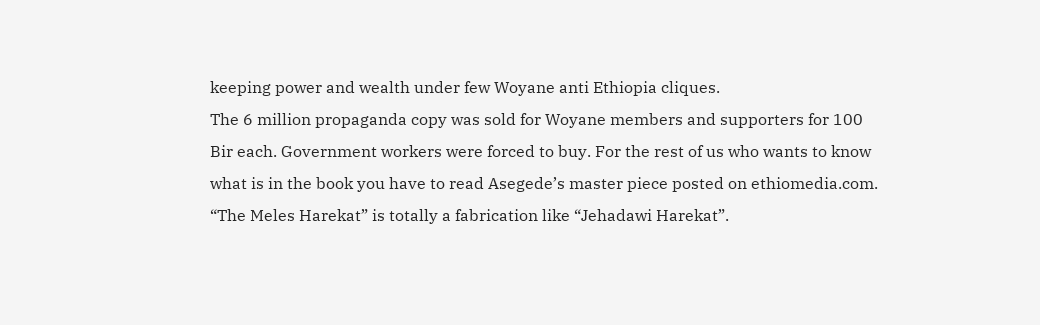keeping power and wealth under few Woyane anti Ethiopia cliques.
The 6 million propaganda copy was sold for Woyane members and supporters for 100 Bir each. Government workers were forced to buy. For the rest of us who wants to know what is in the book you have to read Asegede’s master piece posted on ethiomedia.com. “The Meles Harekat” is totally a fabrication like “Jehadawi Harekat”.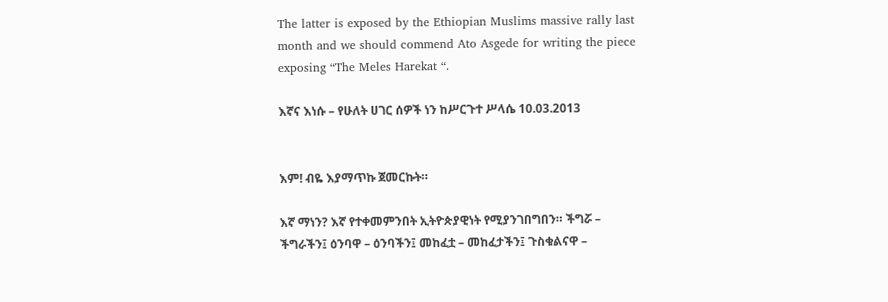The latter is exposed by the Ethiopian Muslims massive rally last month and we should commend Ato Asgede for writing the piece exposing “The Meles Harekat “.

እኛና እነሱ – የሁለት ሀገር ሰዎች ነን ከሥርጉተ ሥላሴ 10.03.2013


እም! ብዬ እያማጥኩ ጀመርኩት።

እኛ ማነን? እኛ የተቀመምንበት ኢትዮጵያዊነት የሚያንገበግበን። ችግሯ – ችግራችን፤ ዕንባዋ – ዕንባችን፤ መከፈቷ – መከፈታችን፤ ጉስቁልናዋ –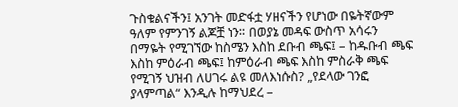ጉስቁልናችን፤ አንገት መድፋቷ ሃዘናችን የሆነው በዬትኛውም ዓለም የምንገኝ ልጆቿ ነን። በወያኔ መዳፍ ውስጥ አሳሩን በማዬት የሚገኘው ከስሜን እስከ ደቡብ ጫፍ፤ – ከዱቡብ ጫፍ እስከ ምዕራብ ጫፍ፤ ከምዕራብ ጫፍ እስከ ምስራቅ ጫፍ የሚገኝ ህዝብ ለሀገሩ ልዩ መለእነሱስ? „የደላው ገንፎ ያላምጣል“ እንዲሉ ከማህደረ –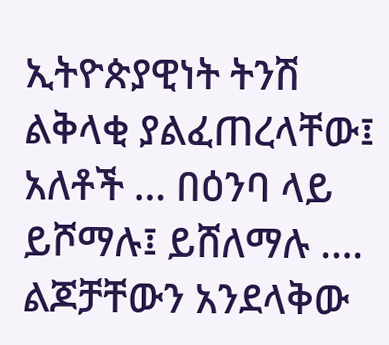ኢትዮጵያዊነት ትንሽ ልቅላቂ ያልፈጠረላቸው፤ አለቶች … በዕንባ ላይ ይሾማሉ፤ ይሸለማሉ …. ልጆቻቸውን አንደላቅው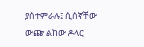ያሰተምራሉ፤ ሲሰኛቸው ውጬ ልከው ዶላር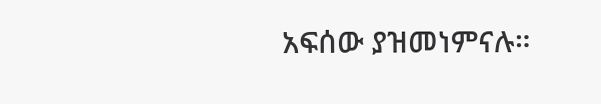አፍሰው ያዝመነምናሉ።